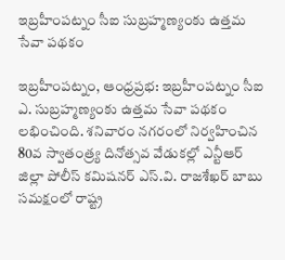ఇబ్రహీంపట్నం సీఐ సుబ్రహ్మణ్యంకు ఉత్తమ సేవా పథకం

ఇబ్రహీంపట్నం, ఆంధ్రప్రభ: ఇబ్రహీంపట్నం సీఐ ఎ. సుబ్రహ్మణ్యంకు ఉత్తమ సేవా పథకం లభించింది. శనివారం నగరంలో నిర్వహించిన 80వ స్వాతంత్ర్య దినోత్సవ వేడుకల్లో ఎన్టీఆర్ జిల్లా పోలీస్ కమిషనర్ ఎస్.వి. రాజశేఖర్ బాబు సమక్షంలో రాష్ట్ర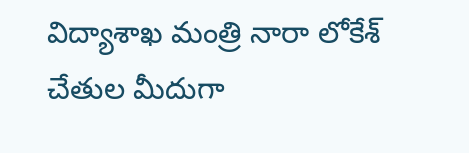విద్యాశాఖ మంత్రి నారా లోకేశ్ చేతుల మీదుగా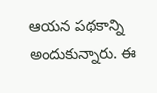ఆయన పథకాన్ని అందుకున్నారు. ఈ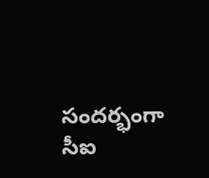సందర్భంగా సీఐ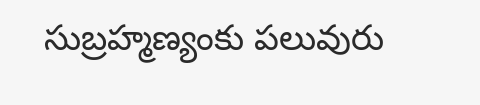సుబ్రహ్మణ్యంకు పలువురు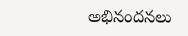అభినందనలు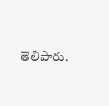తెలిపారు.